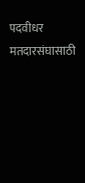पदवीधर मतदारसंघासाठी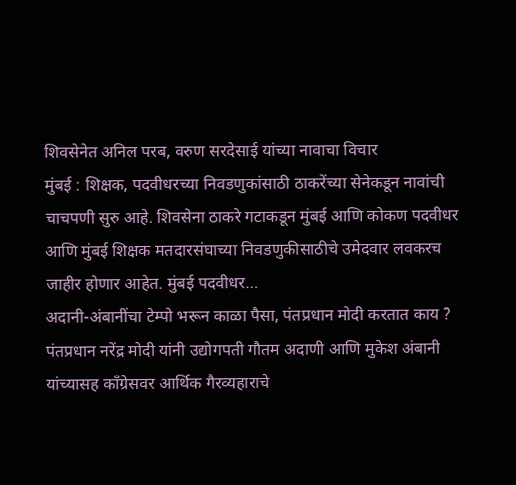शिवसेनेत अनिल परब, वरुण सरदेसाई यांच्या नावाचा विचार
मुंबई : शिक्षक, पदवीधरच्या निवडणुकांसाठी ठाकरेंच्या सेनेकडून नावांची चाचपणी सुरु आहे. शिवसेना ठाकरे गटाकडून मुंबई आणि कोकण पदवीधर आणि मुंबई शिक्षक मतदारसंघाच्या निवडणुकीसाठीचे उमेदवार लवकरच जाहीर होणार आहेत. मुंबई पदवीधर…
अदानी-अंबानींचा टेम्पो भरून काळा पैसा, पंतप्रधान मोदी करतात काय ?
पंतप्रधान नरेंद्र मोदी यांनी उद्योगपती गौतम अदाणी आणि मुकेश अंबानी यांच्यासह काँग्रेसवर आर्थिक गैरव्यहाराचे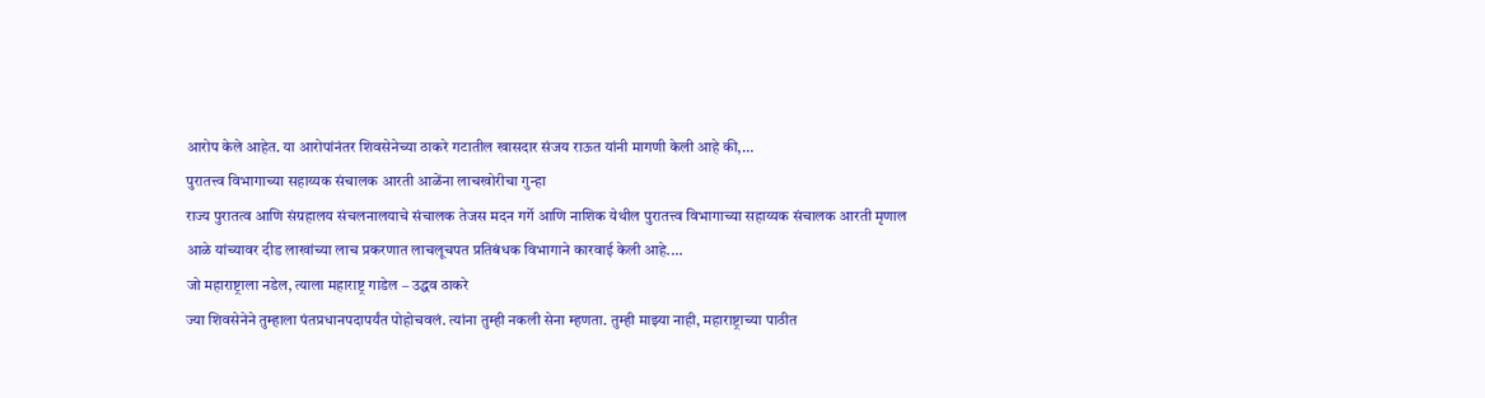आरोप केले आहेत. या आरोपांनंतर शिवसेनेच्या ठाकरे गटातील खासदार संजय राऊत यांनी मागणी केली आहे की,…
पुरातत्त्व विभागाच्या सहाय्यक संचालक आरती आळेंना लाचखोरीचा गुन्हा
राज्य पुरातत्व आणि संग्रहालय संचलनालयाचे संचालक तेजस मदन गर्गे आणि नाशिक येथील पुरातत्त्व विभागाच्या सहाय्यक संचालक आरती मृणाल आळे यांच्यावर दीड लाखांच्या लाच प्रकरणात लाचलूचपत प्रतिबंधक विभागाने कारवाई केली आहे.…
जो महाराष्ट्राला नडेल, त्याला महाराष्ट्र गाडेल – उद्धव ठाकरे
ज्या शिवसेनेने तुम्हाला पंतप्रधानपदापर्यंत पोहोचवलं. त्यांना तुम्ही नकली सेना म्हणता. तुम्ही माझ्या नाही, महाराष्ट्राच्या पाठीत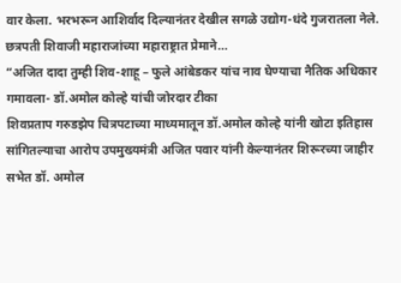वार केला. भरभरून आशिर्वाद दिल्यानंतर देखील सगळे उद्योग-धंदे गुजरातला नेले. छत्रपती शिवाजी महाराजांच्या महाराष्ट्रात प्रेमाने…
“अजित दादा तुम्ही शिव-शाहू – फुले आंबेडकर यांच नाव घेण्याचा नैतिक अधिकार गमावला- डॉ.अमोल कोल्हे यांची जोरदार टीका
शिवप्रताप गरुडझेप चित्रपटाच्या माध्यमातून डॉ.अमोल कोल्हे यांनी खोटा इतिहास सांगितल्याचा आरोप उपमुख्यमंत्री अजित पवार यांनी केल्यानंतर शिरूरच्या जाहीर सभेत डॉ. अमोल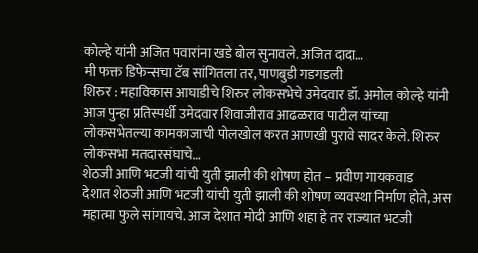कोल्हे यांनी अजित पवारांना खडे बोल सुनावले. अजित दादा…
मी फक्त डिफेन्सचा टॅब सांगितला तर, पाणबुडी गडगडली
शिरुर : महाविकास आघाडीचे शिरुर लोकसभेचे उमेदवार डॉ. अमोल कोल्हे यांनी आज पुन्हा प्रतिस्पर्धी उमेदवार शिवाजीराव आढळराव पाटील यांच्या लोकसभेतल्या कामकाजाची पोलखोल करत आणखी पुरावे सादर केले. शिरुर लोकसभा मतदारसंघाचे…
शेठजी आणि भटजी यांची युती झाली की शोषण होत – प्रवीण गायकवाड
देशात शेठजी आणि भटजी यांची युती झाली की शोषण व्यवस्था निर्माण होते, अस महात्मा फुले सांगायचे. आज देशात मोदी आणि शहा हे तर राज्यात भटजी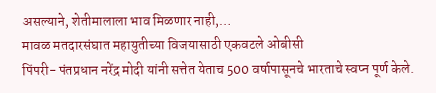असल्याने, शेतीमालाला भाव मिळणार नाही,…
मावळ मतदारसंघात महायुतीच्या विजयासाठी एकवटले ओबीसी
पिंपरी- पंतप्रधान नरेंद्र मोदी यांनी सत्तेत येताच 500 वर्षापासूनचे भारताचे स्वप्न पूर्ण केले.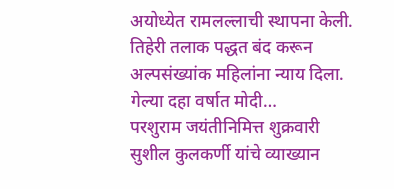अयोध्येत रामलल्लाची स्थापना केली. तिहेरी तलाक पद्धत बंद करून अल्पसंख्यांक महिलांना न्याय दिला. गेल्या दहा वर्षात मोदी…
परशुराम जयंतीनिमित्त शुक्रवारी सुशील कुलकर्णी यांचे व्याख्यान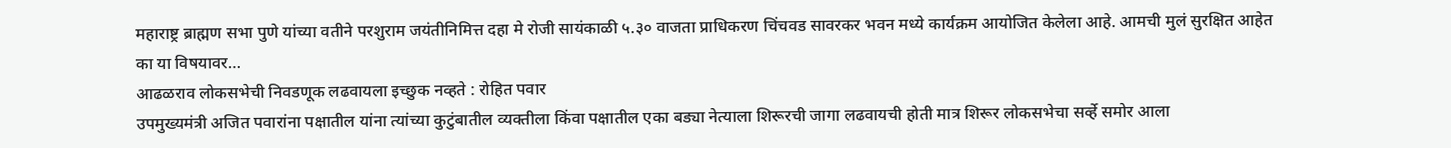महाराष्ट्र ब्राह्मण सभा पुणे यांच्या वतीने परशुराम जयंतीनिमित्त दहा मे रोजी सायंकाळी ५.३० वाजता प्राधिकरण चिंचवड सावरकर भवन मध्ये कार्यक्रम आयोजित केलेला आहे. आमची मुलं सुरक्षित आहेत का या विषयावर…
आढळराव लोकसभेची निवडणूक लढवायला इच्छुक नव्हते : रोहित पवार
उपमुख्यमंत्री अजित पवारांना पक्षातील यांना त्यांच्या कुटुंबातील व्यक्तीला किंवा पक्षातील एका बड्या नेत्याला शिरूरची जागा लढवायची होती मात्र शिरूर लोकसभेचा सर्व्हे समोर आला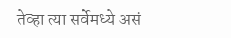तेव्हा त्या सर्वेमध्ये असं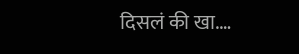दिसलं की खा.…